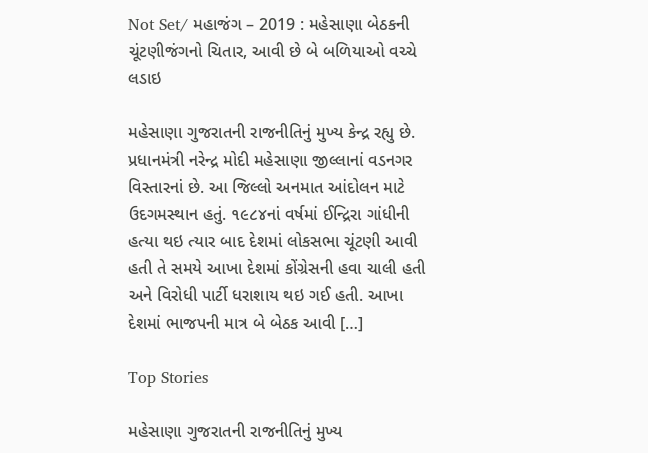Not Set/ મહાજંગ – 2019 : મહેસાણા બેઠકની ચૂંટણીજંગનો ચિતાર, આવી છે બે બળિયાઓ વચ્ચે લડાઇ

મહેસાણા ગુજરાતની રાજનીતિનું મુખ્ય કેન્દ્ર રહ્યુ છે. પ્રધાનમંત્રી નરેન્દ્ર મોદી મહેસાણા જીલ્લાનાં વડનગર વિસ્તારનાં છે. આ જિલ્લો અનમાત આંદોલન માટે ઉદગમસ્થાન હતું. ૧૯૮૪નાં વર્ષમાં ઈન્દ્રિરા ગાંધીની હત્યા થઇ ત્યાર બાદ દેશમાં લોકસભા ચૂંટણી આવી હતી તે સમયે આખા દેશમાં કોંગ્રેસની હવા ચાલી હતી અને વિરોધી પાર્ટી ધરાશાય થઇ ગઈ હતી. આખા દેશમાં ભાજપની માત્ર બે બેઠક આવી […]

Top Stories

મહેસાણા ગુજરાતની રાજનીતિનું મુખ્ય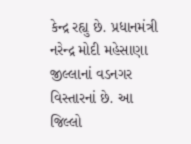કેન્દ્ર રહ્યુ છે. પ્રધાનમંત્રી નરેન્દ્ર મોદી મહેસાણા જીલ્લાનાં વડનગર વિસ્તારનાં છે. આ જિલ્લો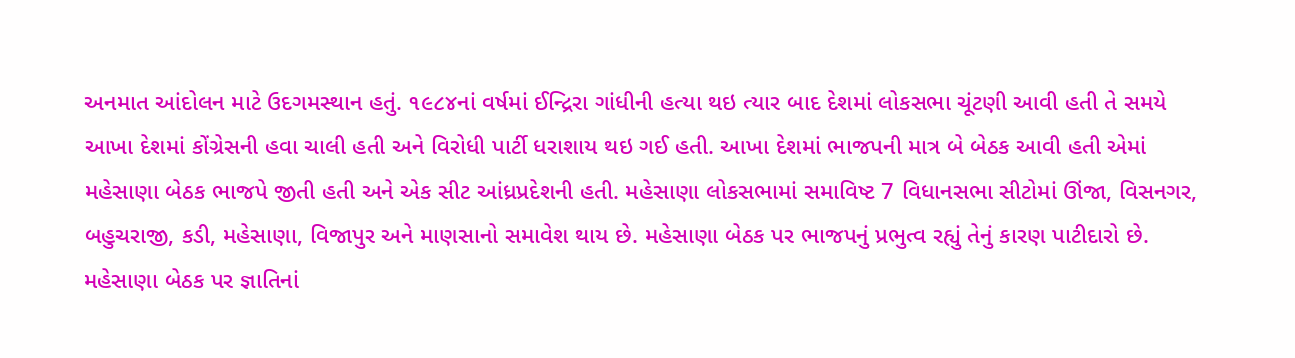અનમાત આંદોલન માટે ઉદગમસ્થાન હતું. ૧૯૮૪નાં વર્ષમાં ઈન્દ્રિરા ગાંધીની હત્યા થઇ ત્યાર બાદ દેશમાં લોકસભા ચૂંટણી આવી હતી તે સમયે આખા દેશમાં કોંગ્રેસની હવા ચાલી હતી અને વિરોધી પાર્ટી ધરાશાય થઇ ગઈ હતી. આખા દેશમાં ભાજપની માત્ર બે બેઠક આવી હતી એમાં મહેસાણા બેઠક ભાજપે જીતી હતી અને એક સીટ આંધ્રપ્રદેશની હતી. મહેસાણા લોકસભામાં સમાવિષ્ટ 7 વિધાનસભા સીટોમાં ઊંજા, વિસનગર, બહુચરાજી, કડી, મહેસાણા, વિજાપુર અને માણસાનો સમાવેશ થાય છે. મહેસાણા બેઠક પર ભાજપનું પ્રભુત્વ રહ્યું તેનું કારણ પાટીદારો છે. મહેસાણા બેઠક પર જ્ઞાતિનાં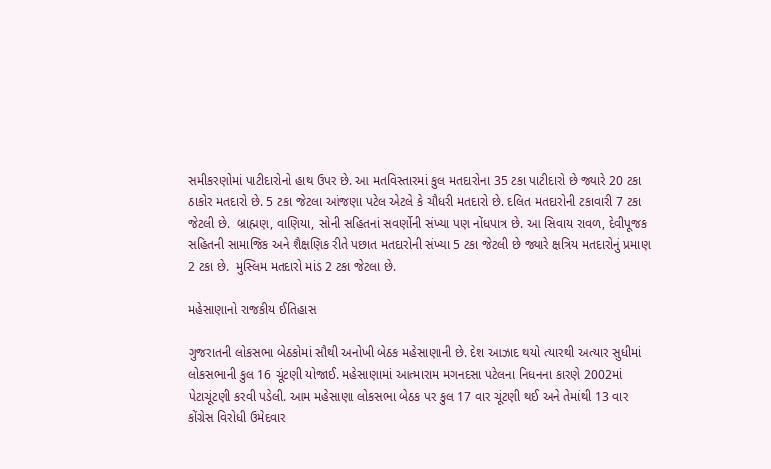સમીકરણોમાં પાટીદારોનો હાથ ઉપર છે. આ મતવિસ્તારમાં કુલ મતદારોના 35 ટકા પાટીદારો છે જ્યારે 20 ટકા ઠાકોર મતદારો છે. 5 ટકા જેટલા આંજણા પટેલ એટલે કે ચૌધરી મતદારો છે. દલિત મતદારોની ટકાવારી 7 ટકા જેટલી છે.  બ્રાહ્મણ, વાણિયા, સોની સહિતનાં સવર્ણોની સંખ્યા પણ નોંધપાત્ર છે. આ સિવાય રાવળ, દેવીપૂજક સહિતની સામાજિક અને શૈક્ષણિક રીતે પછાત મતદારોની સંખ્યા 5 ટકા જેટલી છે જ્યારે ક્ષત્રિય મતદારોનું પ્રમાણ 2 ટકા છે.  મુસ્લિમ મતદારો માંડ 2 ટકા જેટલા છે.

મહેસાણાનો રાજકીય ઈતિહાસ

ગુજરાતની લોકસભા બેઠકોમાં સૌથી અનોખી બેઠક મહેસાણાની છે. દેશ આઝાદ થયો ત્યારથી અત્યાર સુધીમાં લોકસભાની કુલ 16 ચૂંટણી યોજાઈ. મહેસાણામાં આત્મારામ મગનદસા પટેલના નિધનના કારણે 2002માં પેટાચૂંટણી કરવી પડેલી. આમ મહેસાણા લોકસભા બેઠક પર કુલ 17 વાર ચૂંટણી થઈ અને તેમાંથી 13 વાર કોંગ્રેસ વિરોધી ઉમેદવાર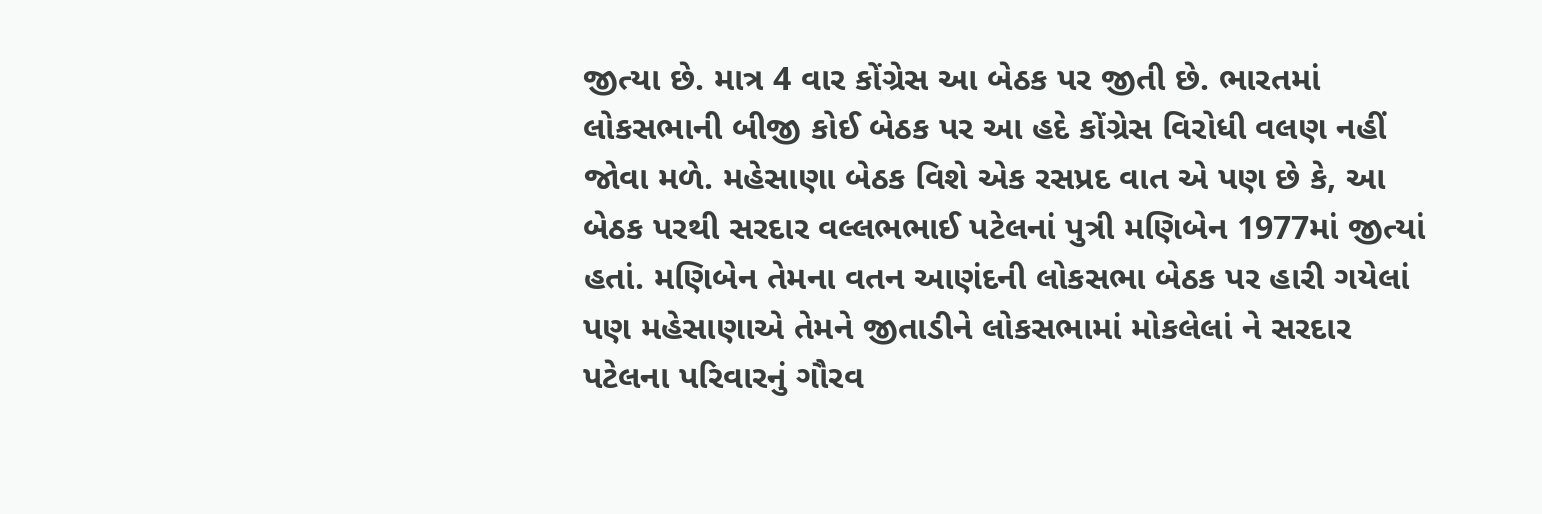જીત્યા છે. માત્ર 4 વાર કોંગ્રેસ આ બેઠક પર જીતી છે. ભારતમાં લોકસભાની બીજી કોઈ બેઠક પર આ હદે કોંગ્રેસ વિરોધી વલણ નહીં જોવા મળે. મહેસાણા બેઠક વિશે એક રસપ્રદ વાત એ પણ છે કે, આ બેઠક પરથી સરદાર વલ્લભભાઈ પટેલનાં પુત્રી મણિબેન 1977માં જીત્યાં હતાં. મણિબેન તેમના વતન આણંદની લોકસભા બેઠક પર હારી ગયેલાં પણ મહેસાણાએ તેમને જીતાડીને લોકસભામાં મોકલેલાં ને સરદાર પટેલના પરિવારનું ગૌરવ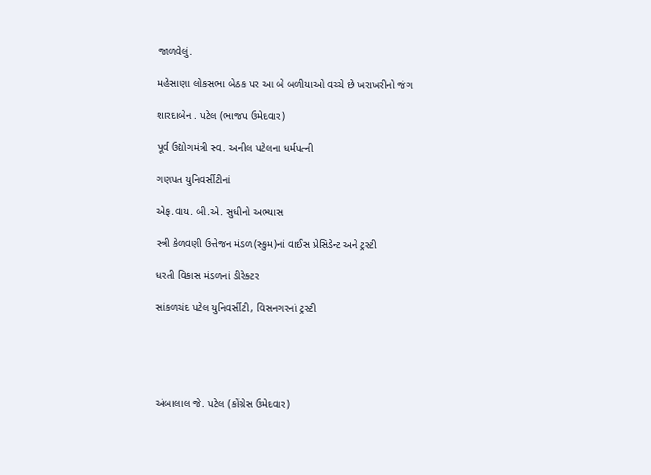જાળવેલું.

મહેસાણા લોકસભા બેઠક પર આ બે બળીયાઓ વચ્ચે છે ખરાખરીનો જંગ

શારદાબેન . પટેલ (ભાજપ ઉમેદવાર)

પૂર્વ ઉદ્યોગમંત્રી સ્વ. અનીલ પટેલના ધર્મપત્ની

ગણપત યુનિવર્સીટીનાં

એફ.વાય. બી.એ. સુધીનો અભ્યાસ

સ્ત્રી કેળવણી ઉત્તેજન મંડળ(સ્કુમ)નાં વાઈસ પ્રેસિડેન્ટ અને ટ્રસ્ટી

ધરતી વિકાસ મંડળનાં ડીરેક્ટર

સાંકળચંદ પટેલ યુનિવર્સીટી, વિસનગરનાં ટ્રસ્ટી





અંબાલાલ જે. પટેલ (કોંગ્રેસ ઉમેદવાર)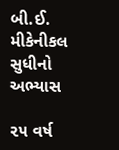બી.ઈ. મીકેનીકલ સુધીનો અભ્યાસ

૨૫ વર્ષ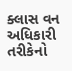ક્લાસ વન અધિકારી તરીકેનો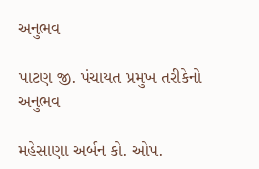અનુભવ

પાટણ જી. પંચાયત પ્રમુખ તરીકેનો અનુભવ

મહેસાણા અર્બન કો. ઓપ.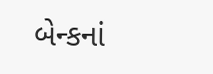બેન્કનાં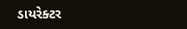ડાયરેક્ટર